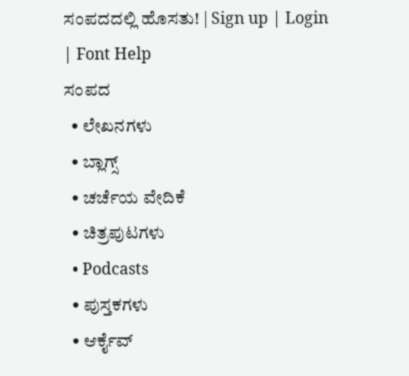ಸಂಪದದಲ್ಲಿ ಹೊಸತು! | Sign up | Login | Font Help
ಸಂಪದ
  • ಲೇಖನಗಳು
  • ಬ್ಲಾಗ್ಸ್
  • ಚರ್ಚೆಯ ವೇದಿಕೆ
  • ಚಿತ್ರಪುಟಗಳು
  • Podcasts
  • ಪುಸ್ತಕಗಳು
  • ಆರ್ಕೈವ್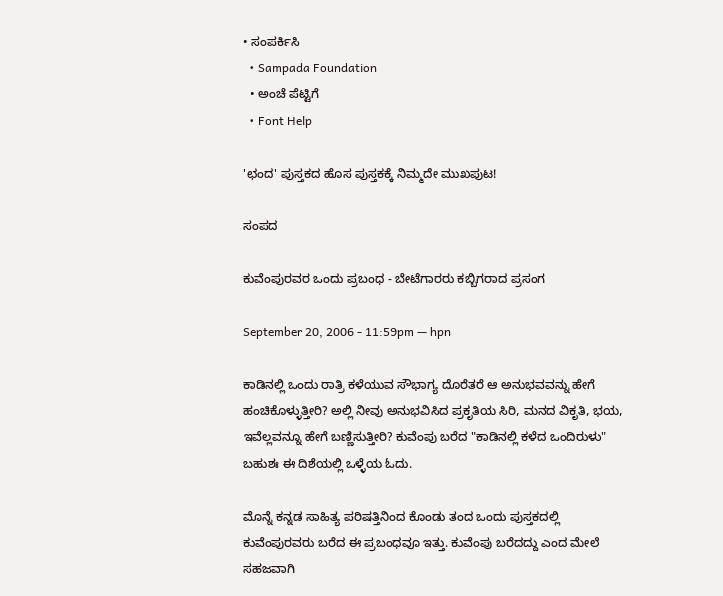• ಸಂಪರ್ಕಿಸಿ
  • Sampada Foundation
  • ಅಂಚೆ ಪೆಟ್ಟಿಗೆ
  • Font Help

'ಛಂದ' ಪುಸ್ತಕದ ಹೊಸ ಪುಸ್ತಕಕ್ಕೆ ನಿಮ್ಮದೇ ಮುಖಪುಟ!

ಸಂಪದ

ಕುವೆಂಪುರವರ ಒಂದು ಪ್ರಬಂಧ - ಬೇಟೆಗಾರರು ಕಬ್ಬಿಗರಾದ ಪ್ರಸಂಗ

September 20, 2006 - 11:59pm — hpn

ಕಾಡಿನಲ್ಲಿ ಒಂದು ರಾತ್ರಿ ಕಳೆಯುವ ಸೌಭಾಗ್ಯ ದೊರೆತರೆ ಆ ಅನುಭವವನ್ನು ಹೇಗೆ ಹಂಚಿಕೊಳ್ಳುತ್ತೀರಿ? ಅಲ್ಲಿ ನೀವು ಅನುಭವಿಸಿದ ಪ್ರಕೃತಿಯ ಸಿರಿ, ಮನದ ವಿಕೃತಿ, ಭಯ, ಇವೆಲ್ಲವನ್ನೂ ಹೇಗೆ ಬಣ್ಣಿಸುತ್ತೀರಿ? ಕುವೆಂಪು ಬರೆದ "ಕಾಡಿನಲ್ಲಿ ಕಳೆದ ಒಂದಿರುಳು" ಬಹುಶಃ ಈ ದಿಶೆಯಲ್ಲಿ ಒಳ್ಳೆಯ ಓದು.

ಮೊನ್ನೆ ಕನ್ನಡ ಸಾಹಿತ್ಯ ಪರಿಷತ್ತಿನಿಂದ ಕೊಂಡು ತಂದ ಒಂದು ಪುಸ್ತಕದಲ್ಲಿ ಕುವೆಂಪುರವರು ಬರೆದ ಈ ಪ್ರಬಂಧವೂ ಇತ್ತು. ಕುವೆಂಪು ಬರೆದದ್ದು ಎಂದ ಮೇಲೆ ಸಹಜವಾಗಿ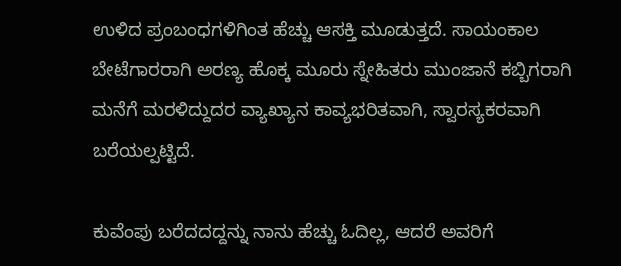ಉಳಿದ ಪ್ರಂಬಂಧಗಳಿಗಿಂತ ಹೆಚ್ಚು ಆಸಕ್ತಿ ಮೂಡುತ್ತದೆ. ಸಾಯಂಕಾಲ ಬೇಟೆಗಾರರಾಗಿ ಅರಣ್ಯ ಹೊಕ್ಕ ಮೂರು ಸ್ನೇಹಿತರು ಮುಂಜಾನೆ ಕಬ್ಬಿಗರಾಗಿ ಮನೆಗೆ ಮರಳಿದ್ದುದರ ವ್ಯಾಖ್ಯಾನ ಕಾವ್ಯಭರಿತವಾಗಿ, ಸ್ವಾರಸ್ಯಕರವಾಗಿ ಬರೆಯಲ್ಪಟ್ಟಿದೆ.

ಕುವೆಂಪು ಬರೆದದದ್ದನ್ನು ನಾನು ಹೆಚ್ಚು ಓದಿಲ್ಲ, ಆದರೆ ಅವರಿಗೆ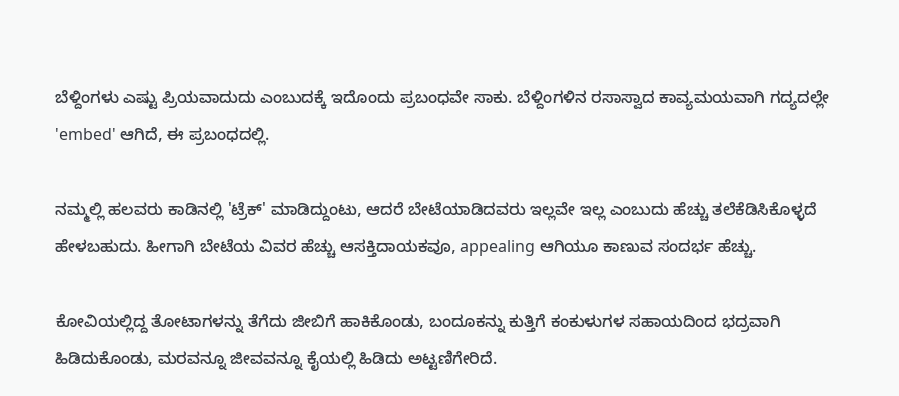ಬೆಳ್ದಿಂಗಳು ಎಷ್ಟು ಪ್ರಿಯವಾದುದು ಎಂಬುದಕ್ಕೆ ಇದೊಂದು ಪ್ರಬಂಧವೇ ಸಾಕು. ಬೆಳ್ದಿಂಗಳಿನ ರಸಾಸ್ವಾದ ಕಾವ್ಯಮಯವಾಗಿ ಗದ್ಯದಲ್ಲೇ 'embed' ಆಗಿದೆ, ಈ ಪ್ರಬಂಧದಲ್ಲಿ.

ನಮ್ಮಲ್ಲಿ ಹಲವರು ಕಾಡಿನಲ್ಲಿ 'ಟ್ರೆಕ್' ಮಾಡಿದ್ದುಂಟು, ಆದರೆ ಬೇಟೆಯಾಡಿದವರು ಇಲ್ಲವೇ ಇಲ್ಲ ಎಂಬುದು ಹೆಚ್ಚು ತಲೆಕೆಡಿಸಿಕೊಳ್ಳದೆ ಹೇಳಬಹುದು. ಹೀಗಾಗಿ ಬೇಟೆಯ ವಿವರ ಹೆಚ್ಚು ಆಸಕ್ತಿದಾಯಕವೂ, appealing ಆಗಿಯೂ ಕಾಣುವ ಸಂದರ್ಭ ಹೆಚ್ಚು.

ಕೋವಿಯಲ್ಲಿದ್ದ ತೋಟಾಗಳನ್ನು ತೆಗೆದು ಜೀಬಿಗೆ ಹಾಕಿಕೊಂಡು, ಬಂದೂಕನ್ನು ಕುತ್ತಿಗೆ ಕಂಕುಳುಗಳ ಸಹಾಯದಿಂದ ಭದ್ರವಾಗಿ ಹಿಡಿದುಕೊಂಡು, ಮರವನ್ನೂ ಜೀವವನ್ನೂ ಕೈಯಲ್ಲಿ ಹಿಡಿದು ಅಟ್ಟಣಿಗೇರಿದೆ.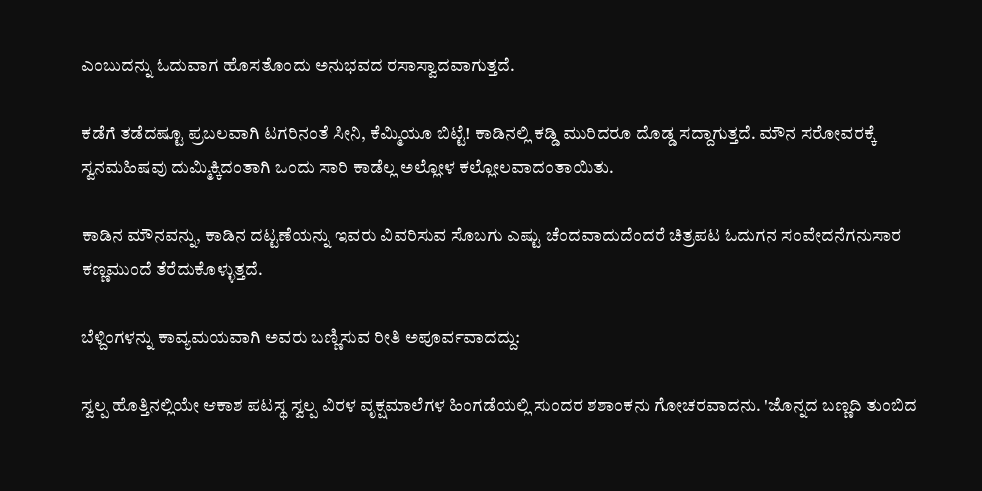ಎಂಬುದನ್ನು ಓದುವಾಗ ಹೊಸತೊಂದು ಅನುಭವದ ರಸಾಸ್ವಾದವಾಗುತ್ತದೆ.

ಕಡೆಗೆ ತಡೆದಷ್ಟೂ ಪ್ರಬಲವಾಗಿ ಟಗರಿನಂತೆ ಸೀನಿ, ಕೆಮ್ಮಿಯೂ ಬಿಟ್ಟೆ! ಕಾಡಿನಲ್ಲಿ ಕಡ್ಡಿ ಮುರಿದರೂ ದೊಡ್ಡ ಸದ್ದಾಗುತ್ತದೆ. ಮೌನ ಸರೋವರಕ್ಕೆ ಸ್ವನಮಹಿಷವು ದುಮ್ಮಿಕ್ಕಿದಂತಾಗಿ ಒಂದು ಸಾರಿ ಕಾಡೆಲ್ಲ ಅಲ್ಲೋಳ ಕಲ್ಲೋಲವಾದಂತಾಯಿತು.

ಕಾಡಿನ ಮೌನವನ್ನು, ಕಾಡಿನ ದಟ್ಟಣೆಯನ್ನು ಇವರು ವಿವರಿಸುವ ಸೊಬಗು ಎಷ್ಟು ಚೆಂದವಾದುದೆಂದರೆ ಚಿತ್ರಪಟ ಓದುಗನ ಸಂವೇದನೆಗನುಸಾರ ಕಣ್ಣಮುಂದೆ ತೆರೆದುಕೊಳ್ಳುತ್ತದೆ.

ಬೆಳ್ದಿಂಗಳನ್ನು ಕಾವ್ಯಮಯವಾಗಿ ಅವರು ಬಣ್ಣಿಸುವ ರೀತಿ ಅಪೂರ್ವವಾದದ್ದು:

ಸ್ವಲ್ಪ ಹೊತ್ತಿನಲ್ಲಿಯೇ ಆಕಾಶ ಪಟಸ್ಥ ಸ್ವಲ್ಪ ವಿರಳ ವೃಕ್ಷಮಾಲೆಗಳ ಹಿಂಗಡೆಯಲ್ಲಿ ಸುಂದರ ಶಶಾಂಕನು ಗೋಚರವಾದನು. 'ಜೊನ್ನದ ಬಣ್ಣದಿ ತುಂಬಿದ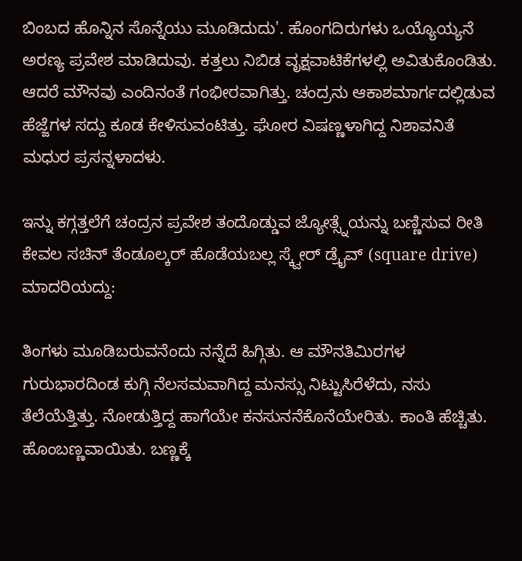ಬಿಂಬದ ಹೊನ್ನಿನ ಸೊನ್ನೆಯು ಮೂಡಿದುದು'. ಹೊಂಗದಿರುಗಳು ಒಯ್ಯೊಯ್ಯನೆ ಅರಣ್ಯ ಪ್ರವೇಶ ಮಾಡಿದುವು. ಕತ್ತಲು ನಿಬಿಡ ವೃಕ್ಷವಾಟಿಕೆಗಳಲ್ಲಿ ಅವಿತುಕೊಂಡಿತು. ಆದರೆ ಮೌನವು ಎಂದಿನಂತೆ ಗಂಭೀರವಾಗಿತ್ತು. ಚಂದ್ರನು ಆಕಾಶಮಾರ್ಗದಲ್ಲಿಡುವ ಹೆಜ್ಜೆಗಳ ಸದ್ದು ಕೂಡ ಕೇಳಿಸುವಂಟಿತ್ತು. ಘೋರ ವಿಷಣ್ಣಳಾಗಿದ್ದ ನಿಶಾವನಿತೆ ಮಧುರ ಪ್ರಸನ್ನಳಾದಳು.

ಇನ್ನು ಕಗ್ಗತ್ತಲೆಗೆ ಚಂದ್ರನ ಪ್ರವೇಶ ತಂದೊಡ್ಡುವ ಜ್ಯೋತ್ಸ್ನೆಯನ್ನು ಬಣ್ಣಿಸುವ ರೀತಿ ಕೇವಲ ಸಚಿನ್ ತೆಂಡೂಲ್ಕರ್ ಹೊಡೆಯಬಲ್ಲ ಸ್ಕ್ವೇರ್ ಡ್ರೈವ್ (square drive) ಮಾದರಿಯದ್ದು:

ತಿಂಗಳು ಮೂಡಿಬರುವನೆಂದು ನನ್ನೆದೆ ಹಿಗ್ಗಿತು. ಆ ಮೌನತಿಮಿರಗಳ ಗುರುಭಾರದಿಂಡ ಕುಗ್ಗಿ ನೆಲಸಮವಾಗಿದ್ದ ಮನಸ್ಸು ನಿಟ್ಟುಸಿರೆಳೆದು, ನಸು ತೆಲೆಯೆತ್ತಿತ್ತು. ನೋಡುತ್ತಿದ್ದ ಹಾಗೆಯೇ ಕನಸುನನೆಕೊನೆಯೇರಿತು. ಕಾಂತಿ ಹೆಚ್ಚಿತು. ಹೊಂಬಣ್ಣವಾಯಿತು. ಬಣ್ಣಕ್ಕೆ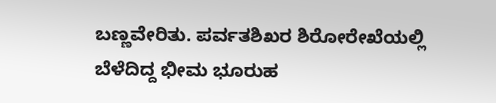ಬಣ್ಣವೇರಿತು. ಪರ್ವತಶಿಖರ ಶಿರೋರೇಖೆಯಲ್ಲಿ ಬೆಳೆದಿದ್ದ ಭೀಮ ಭೂರುಹ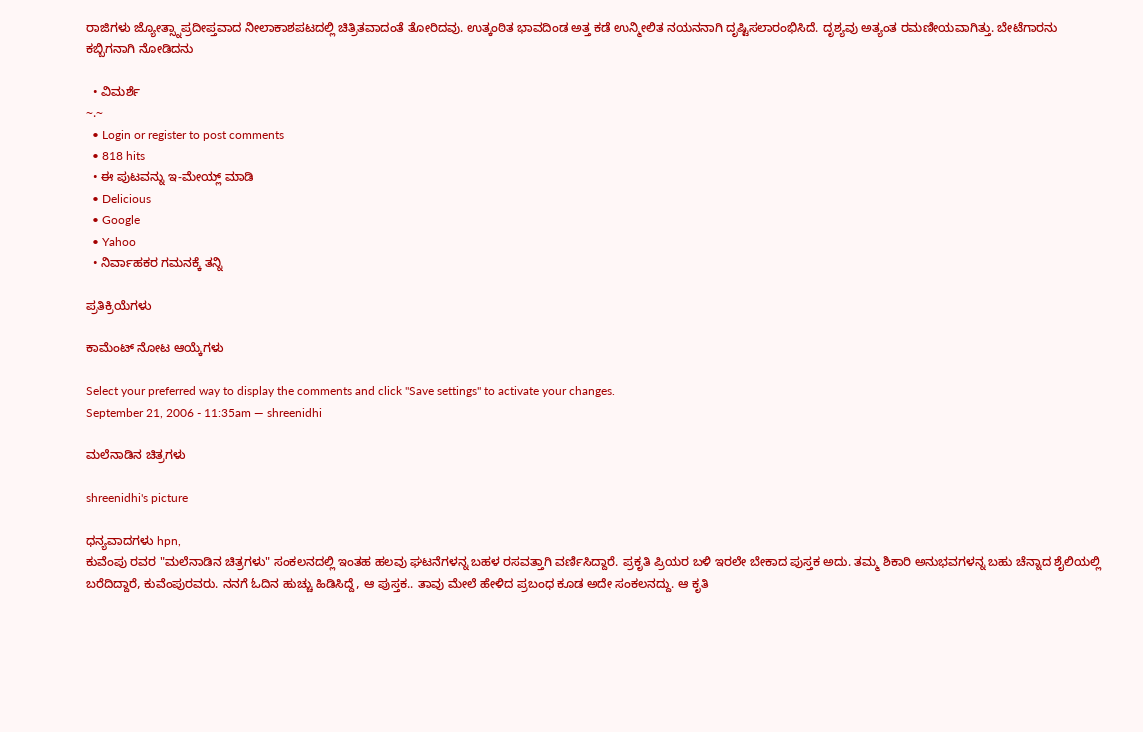ರಾಜಿಗಳು ಜ್ಯೋತ್ಸ್ನಾಪ್ರದೀಪ್ತವಾದ ನೀಲಾಕಾಶಪಟದಲ್ಲಿ ಚಿತ್ರಿತವಾದಂತೆ ತೋರಿದವು. ಉತ್ಕಂಠಿತ ಭಾವದಿಂಡ ಅತ್ತ ಕಡೆ ಉನ್ಮೀಲಿತ ನಯನನಾಗಿ ದೃಷ್ಟಿಸಲಾರಂಭಿಸಿದೆ. ದೃಶ್ಯವು ಅತ್ಯಂತ ರಮಣೀಯವಾಗಿತ್ತು. ಬೇಟೆಗಾರನು ಕಬ್ಬಿಗನಾಗಿ ನೋಡಿದನು

  • ವಿಮರ್ಶೆ
~.~
  • Login or register to post comments
  • 818 hits
  • ಈ ಪುಟವನ್ನು ಇ-ಮೇಯ್ಲ್ ಮಾಡಿ
  • Delicious
  • Google
  • Yahoo
  • ನಿರ್ವಾಹಕರ ಗಮನಕ್ಕೆ ತನ್ನಿ

ಪ್ರತಿಕ್ರಿಯೆಗಳು

ಕಾಮೆಂಟ್ ನೋಟ ಆಯ್ಕೆಗಳು

Select your preferred way to display the comments and click "Save settings" to activate your changes.
September 21, 2006 - 11:35am — shreenidhi

ಮಲೆನಾಡಿನ ಚಿತ್ರಗಳು

shreenidhi's picture

ಧನ್ಯವಾದಗಳು hpn,
ಕುವೆಂಪು ರವರ "ಮಲೆನಾಡಿನ ಚಿತ್ರಗಳು" ಸಂಕಲನದಲ್ಲಿ ಇಂತಹ ಹಲವು ಘಟನೆಗಳನ್ನ ಬಹಳ ರಸವತ್ತಾಗಿ ವರ್ಣಿಸಿದ್ದಾರೆ. ಪ್ರಕೃತಿ ಪ್ರಿಯರ ಬಳಿ ಇರಲೇ ಬೇಕಾದ ಪುಸ್ತಕ ಅದು. ತಮ್ಮ ಶಿಕಾರಿ ಅನುಭವಗಳನ್ನ ಬಹು ಚೆನ್ನಾದ ಶೈಲಿಯಲ್ಲಿ ಬರೆದಿದ್ದಾರೆ, ಕುವೆಂಪುರವರು. ನನಗೆ ಓದಿನ ಹುಚ್ಚು ಹಿಡಿಸಿದ್ದೆ, ಆ ಪುಸ್ತಕ.. ತಾವು ಮೇಲೆ ಹೇಳಿದ ಪ್ರಬಂಧ ಕೂಡ ಅದೇ ಸಂಕಲನದ್ದು. ಆ ಕೃತಿ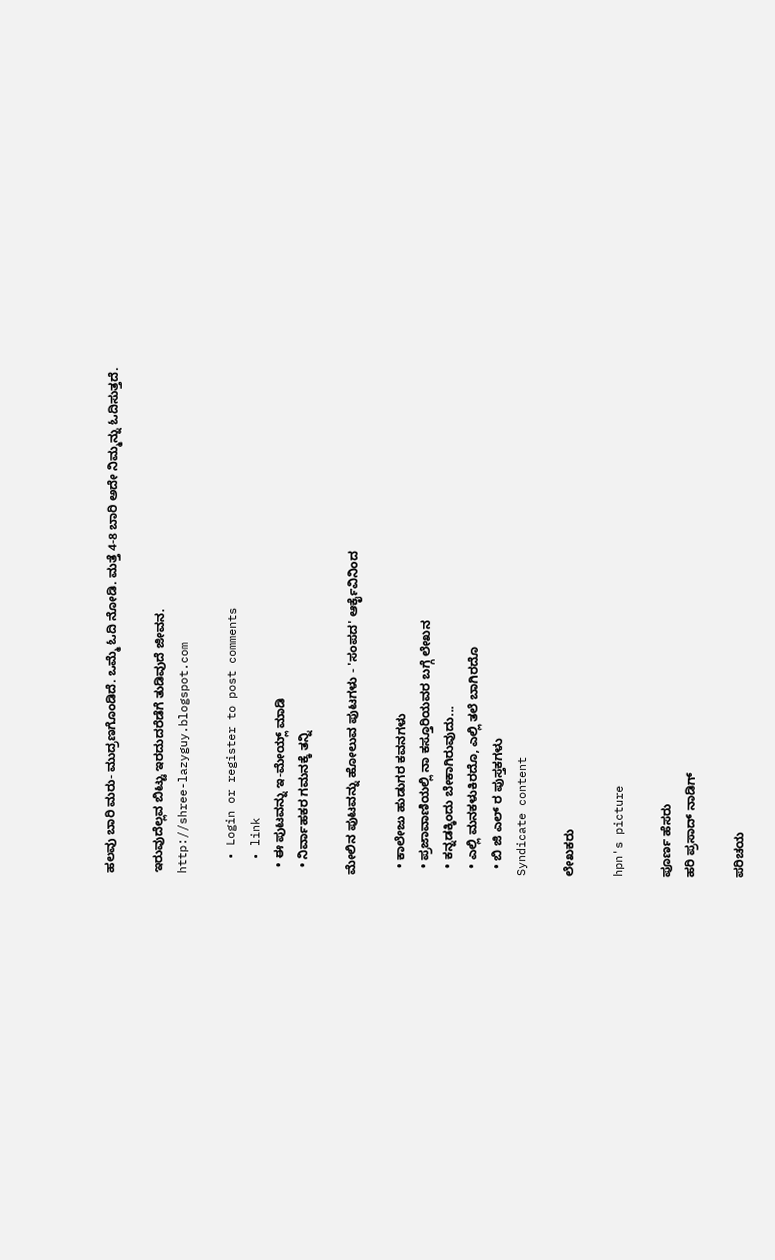ಹಲವು ಬಾರಿ ಮರು- ಮುದ್ರಣಗೊಂಡಿದೆ. ಒಮ್ಮೆ ಓದಿ ನೋಡಿ. ಮತ್ತೆ 4-8 ಬಾರಿ ಅದೇ ನಿಮ್ಮನ್ನು ಓದಿಸುತ್ತದೆ.

ಇರುವುದೆಲ್ಲವ ಬಿಟ್ಟು ಇರದುದರೆಡೆಗೆ ತುಡಿವುದೆ ಜೀವನ.
http://shree-lazyguy.blogspot.com

  • Login or register to post comments
  • link
  • ಈ ಪುಟವನ್ನು ಇ-ಮೇಯ್ಲ್ ಮಾಡಿ
  • ನಿರ್ವಾಹಕರ ಗಮನಕ್ಕೆ ತನ್ನಿ

ಮೇಲಿನ ಪುಟವನ್ನು ಹೋಲುವ ಪುಟಗಳು - 'ಸಂಪದ' ಆರ್ಕೈವಿನಿಂದ

  • ಕಾಲೇಜು ಹುಡುಗರ ಕವನಗಳು
  • ಪ್ರಜಾವಾಣಿಯಲ್ಲಿ ನಾ ಕಸ್ತೂರಿಯವರ ಬಗ್ಗೆ ಲೇಖನ
  • ಕನ್ನಡಕ್ಕಿಂದು ಬೇಕಾಗಿರುವುದು...
  • ಎಲ್ಲಿ ಮನಕಳುಕಿರದೊ, ಎಲ್ಲಿ ತಲೆ ಬಾಗಿರದೊ
  • ಬಿ ಜಿ ಎಲ್ ರ ಪುಸ್ತಕಗಳು
Syndicate content

ಲೇಖಕರು

hpn's picture

ಪೂರ್ಣ ಹೆಸರು
ಹರಿ ಪ್ರಸಾದ್ ನಾಡಿಗ್

ಪರಿಚಯ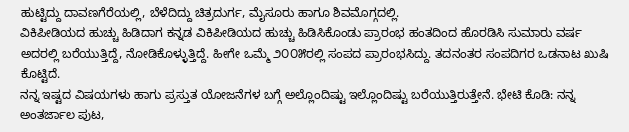ಹುಟ್ಟಿದ್ದು ದಾವಣಗೆರೆಯಲ್ಲಿ, ಬೆಳೆದಿದ್ದು ಚಿತ್ರದುರ್ಗ, ಮೈಸೂರು ಹಾಗೂ ಶಿವಮೊಗ್ಗದಲ್ಲಿ.
ವಿಕಿಪೀಡಿಯದ ಹುಚ್ಚು ಹಿಡಿದಾಗ ಕನ್ನಡ ವಿಕಿಪೀಡಿಯದ ಹುಚ್ಚು ಹಿಡಿಸಿಕೊಂಡು ಪ್ರಾರಂಭ ಹಂತದಿಂದ ಹೊರಡಿಸಿ ಸುಮಾರು ವರ್ಷ ಅದರಲ್ಲಿ ಬರೆಯುತ್ತಿದ್ದೆ, ನೋಡಿಕೊಳ್ಳುತ್ತಿದ್ದೆ. ಹೀಗೇ ಒಮ್ಮೆ ೨೦೦೫ರಲ್ಲಿ ಸಂಪದ ಪ್ರಾರಂಭಸಿದ್ದು. ತದನಂತರ ಸಂಪದಿಗರ ಒಡನಾಟ ಖುಷಿ ಕೊಟ್ಟಿದೆ.
ನನ್ನ ಇಷ್ಟದ ವಿಷಯಗಳು ಹಾಗು ಪ್ರಸ್ತುತ ಯೋಜನೆಗಳ ಬಗ್ಗೆ ಅಲ್ಲೊಂದಿಷ್ಟು ಇಲ್ಲೊಂದಿಷ್ಟು ಬರೆಯುತ್ತಿರುತ್ತೇನೆ. ಭೇಟಿ ಕೊಡಿ: ನನ್ನ ಅಂತರ್ಜಾಲ ಪುಟ,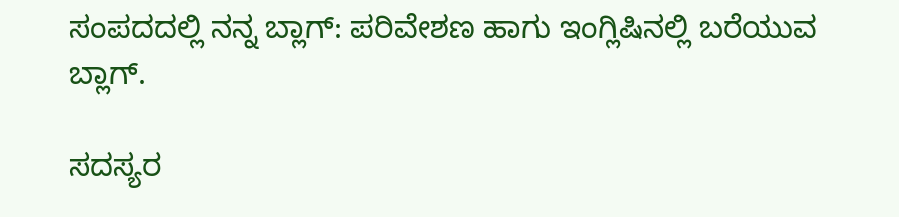ಸಂಪದದಲ್ಲಿ ನನ್ನ ಬ್ಲಾಗ್: ಪರಿವೇಶಣ ಹಾಗು ಇಂಗ್ಲಿಷಿನಲ್ಲಿ ಬರೆಯುವ ಬ್ಲಾಗ್.

ಸದಸ್ಯರ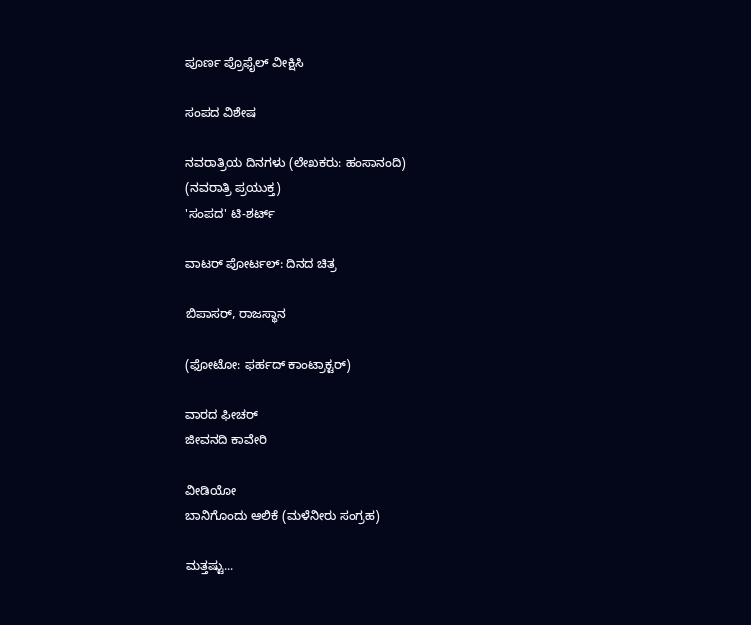ಪೂರ್ಣ ಪ್ರೊಫೈಲ್ ವೀಕ್ಷಿಸಿ

ಸಂಪದ ವಿಶೇಷ

ನವರಾತ್ರಿಯ ದಿನಗಳು (ಲೇಖಕರು: ಹಂಸಾನಂದಿ)
(ನವರಾತ್ರಿ ಪ್ರಯುಕ್ತ)
'ಸಂಪದ' ಟಿ-ಶರ್ಟ್

ವಾಟರ್ ಪೋರ್ಟಲ್: ದಿನದ ಚಿತ್ರ

ಬಿಪಾಸರ್, ರಾಜಸ್ಥಾನ

(ಫೋಟೋ: ಫರ್ಹದ್ ಕಾಂಟ್ರಾಕ್ಟರ್)

ವಾರದ ಫೀಚರ್
ಜೀವನದಿ ಕಾವೇರಿ

ವೀಡಿಯೋ
ಬಾನಿಗೊಂದು ಆಲಿಕೆ (ಮಳೆನೀರು ಸಂಗ್ರಹ)

ಮತ್ತಷ್ಟು...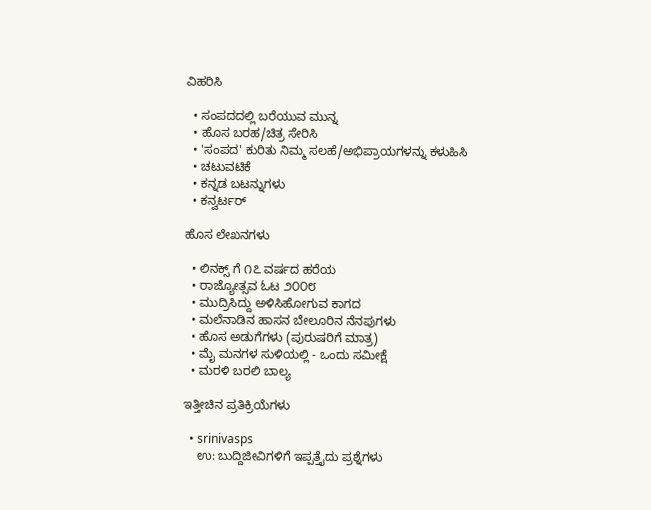ವಿಹರಿಸಿ

  • ಸಂಪದದಲ್ಲಿ ಬರೆಯುವ ಮುನ್ನ
  • ಹೊಸ ಬರಹ/ಚಿತ್ರ ಸೇರಿಸಿ
  • 'ಸಂಪದ' ಕುರಿತು ನಿಮ್ಮ ಸಲಹೆ/ಅಭಿಪ್ರಾಯಗಳನ್ನು ಕಳುಹಿಸಿ
  • ಚಟುವಟಿಕೆ
  • ಕನ್ನಡ ಬಟನ್ನುಗಳು
  • ಕನ್ವರ್ಟರ್

ಹೊಸ ಲೇಖನಗಳು

  • ಲಿನಕ್ಸ್ ಗೆ ೧೭ ವರ್ಷದ ಹರೆಯ
  • ರಾಜ್ಯೋತ್ಸವ ಓಟ ೨೦೦೮
  • ಮುದ್ರಿಸಿದ್ದು ಅಳಿಸಿಹೋಗುವ ಕಾಗದ
  • ಮಲೆನಾಡಿನ ಹಾಸನ ಬೇಲೂರಿನ ನೆನಪುಗಳು
  • ಹೊಸ ಅಡುಗೆಗಳು (ಪುರುಷರಿಗೆ ಮಾತ್ರ)
  • ಮೈ ಮನಗಳ ಸುಳಿಯಲ್ಲಿ - ಒಂದು ಸಮೀಕ್ಷೆ
  • ಮರಳಿ ಬರಲಿ ಬಾಲ್ಯ

ಇತ್ತೀಚಿನ ಪ್ರತಿಕ್ರಿಯೆಗಳು

  • srinivasps
    ಉ: ಬುದ್ದಿಜೀವಿಗಳಿಗೆ ಇಪ್ಪತ್ತೈದು ಪ್ರಶ್ನೆಗಳು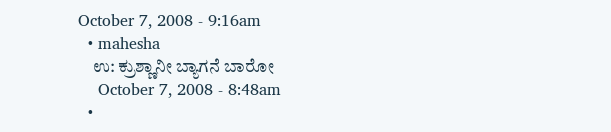October 7, 2008 - 9:16am
  • mahesha
    ಉ: ಕ್ರುಶ್ಣಾನೀ ಬ್ಯಾಗನೆ ಬಾರೋ
    October 7, 2008 - 8:48am
  •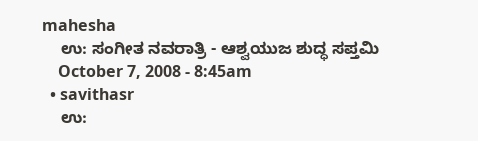mahesha
    ಉ: ಸಂಗೀತ ನವರಾತ್ರಿ - ಆಶ್ವಯುಜ ಶುದ್ಧ ಸಪ್ತಮಿ
    October 7, 2008 - 8:45am
  • savithasr
    ಉ: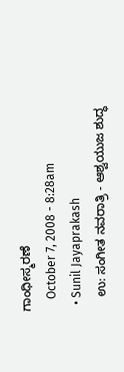ಗಾಂಧೀಸ್ಮರಣೆ
    October 7, 2008 - 8:28am
  • Sunil Jayaprakash
    ಉ: ಸಂಗೀತ ನವರಾತ್ರಿ - ಆಶ್ವಯುಜ ಶುದ್ಧ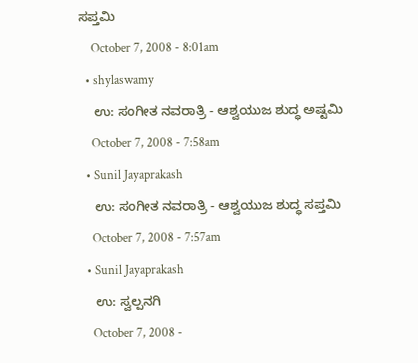ಸಪ್ತಮಿ
    October 7, 2008 - 8:01am
  • shylaswamy
    ಉ: ಸಂಗೀತ ನವರಾತ್ರಿ - ಆಶ್ವಯುಜ ಶುದ್ಧ ಅಷ್ಟಮಿ
    October 7, 2008 - 7:58am
  • Sunil Jayaprakash
    ಉ: ಸಂಗೀತ ನವರಾತ್ರಿ - ಆಶ್ವಯುಜ ಶುದ್ಧ ಸಪ್ತಮಿ
    October 7, 2008 - 7:57am
  • Sunil Jayaprakash
    ಉ: ಸ್ವಲ್ಪನಗಿ
    October 7, 2008 -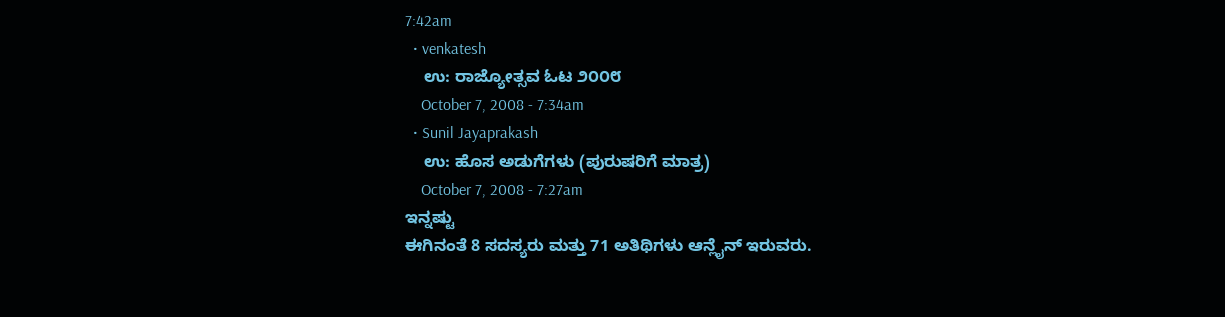7:42am
  • venkatesh
    ಉ: ರಾಜ್ಯೋತ್ಸವ ಓಟ ೨೦೦೮
    October 7, 2008 - 7:34am
  • Sunil Jayaprakash
    ಉ: ಹೊಸ ಅಡುಗೆಗಳು (ಪುರುಷರಿಗೆ ಮಾತ್ರ)
    October 7, 2008 - 7:27am
ಇನ್ನಷ್ಟು
ಈಗಿನಂತೆ 8 ಸದಸ್ಯರು ಮತ್ತು 71 ಅತಿಥಿಗಳು ಆನ್ಲೈನ್ ಇರುವರು.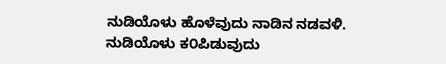ನುಡಿಯೊಳು ಹೊಳೆವುದು ನಾಡಿನ ನಡವಳಿ.
ನುಡಿಯೊಳು ಕ೦ಪಿಡುವುದು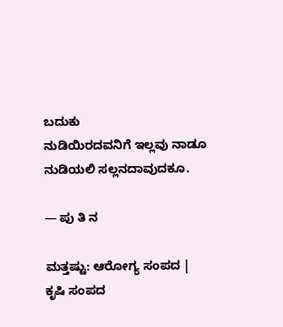ಬದುಕು
ನುಡಿಯಿರದವನಿಗೆ ಇಲ್ಲವು ನಾಡೂ
ನುಡಿಯಲಿ ಸಲ್ಲನದಾವುದಕೂ.

— ಪು ತಿ ನ

ಮತ್ತಷ್ಟು: ಆರೋಗ್ಯ ಸಂಪದ | ಕೃಷಿ ಸಂಪದ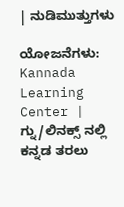| ನುಡಿಮುತ್ತುಗಳು

ಯೋಜನೆಗಳು: Kannada Learning Center | ಗ್ನು/ಲಿನಕ್ಸ್ ನಲ್ಲಿ ಕನ್ನಡ ತರಲು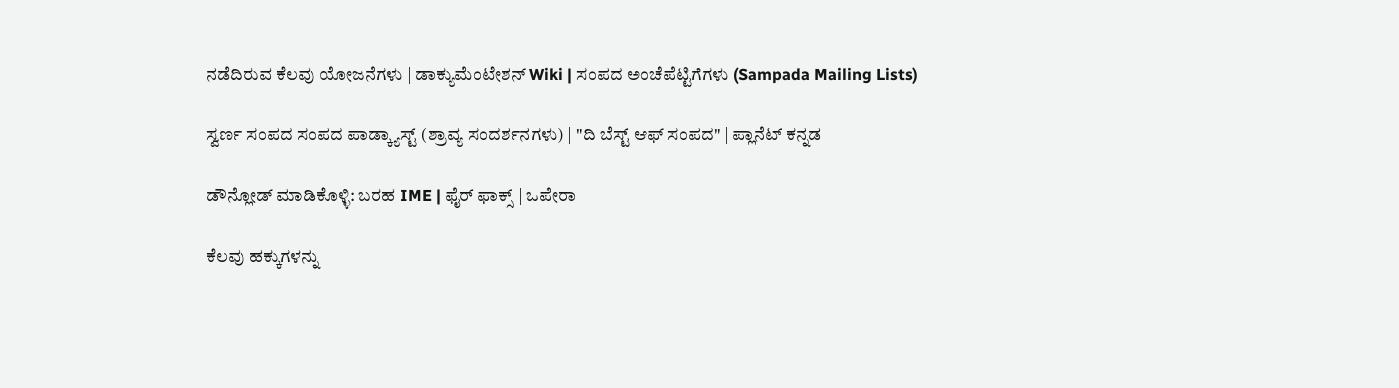ನಡೆದಿರುವ ಕೆಲವು ಯೋಜನೆಗಳು | ಡಾಕ್ಯುಮೆಂಟೇಶನ್ Wiki | ಸಂಪದ ಅಂಚೆಪೆಟ್ಟಿಗೆಗಳು (Sampada Mailing Lists)

ಸ್ವರ್ಣ ಸಂಪದ ಸಂಪದ ಪಾಡ್ಕ್ಯಾಸ್ಟ್ (ಶ್ರಾವ್ಯ ಸಂದರ್ಶನಗಳು) | "ದಿ ಬೆಸ್ಟ್ ಆಫ್ ಸಂಪದ" | ಪ್ಲಾನೆಟ್ ಕನ್ನಡ

ಡೌನ್ಲೋಡ್ ಮಾಡಿಕೊಳ್ಳಿ: ಬರಹ IME | ಫೈರ್ ಫಾಕ್ಸ್ | ಒಪೇರಾ

ಕೆಲವು ಹಕ್ಕುಗಳನ್ನು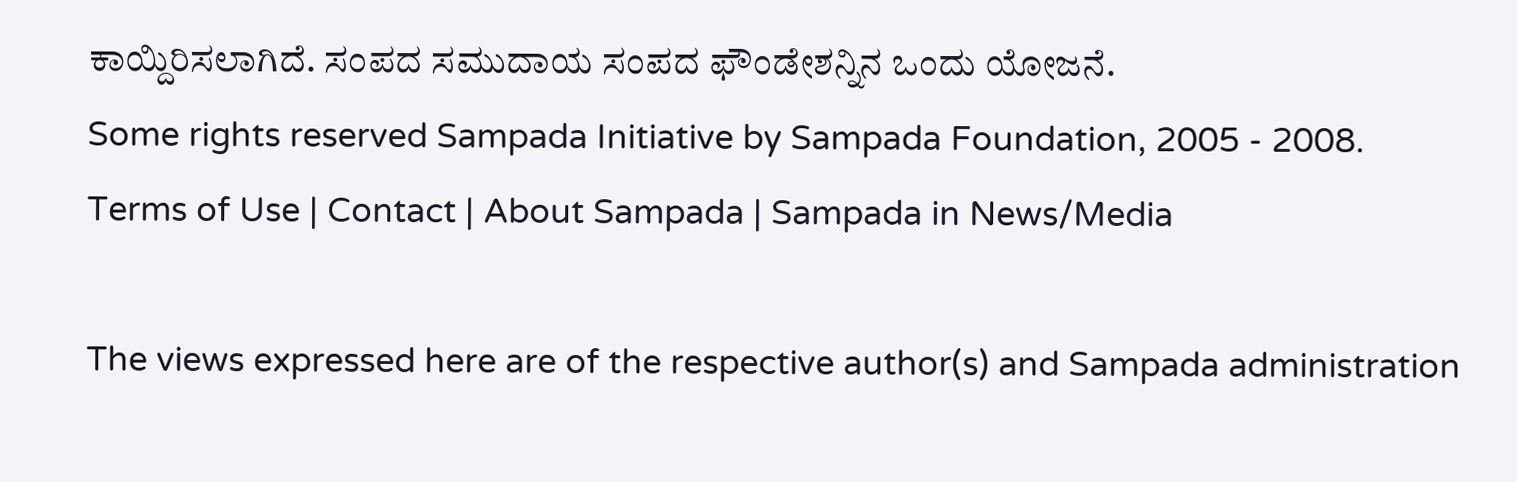ಕಾಯ್ದಿರಿಸಲಾಗಿದೆ. ಸಂಪದ ಸಮುದಾಯ ಸಂಪದ ಫೌಂಡೇಶನ್ನಿನ ಒಂದು ಯೋಜನೆ.
Some rights reserved Sampada Initiative by Sampada Foundation, 2005 - 2008.
Terms of Use | Contact | About Sampada | Sampada in News/Media

The views expressed here are of the respective author(s) and Sampada administration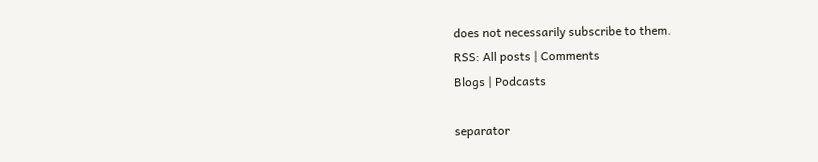does not necessarily subscribe to them.
RSS: All posts | Comments
Blogs | Podcasts

separator